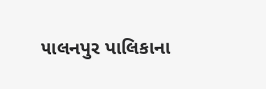૫ાલનપુર પાલિકાના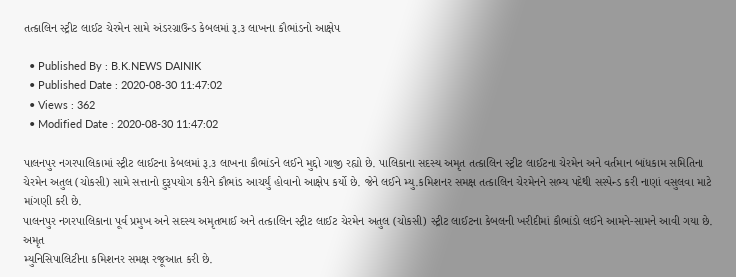તત્કાલિન સ્ટ્રીટ લાઈટ ચેરમેન સામે અંડરગ્રાઉન્ડ કેબલમાં રૂ.૩ લાખના કૌભાંડનો આક્ષેપ

  • Published By : B.K.NEWS DAINIK
  • Published Date : 2020-08-30 11:47:02
  • Views : 362
  • Modified Date : 2020-08-30 11:47:02

પાલનપુર નગરપાલિકામાં સ્ટ્રીટ લાઈટના કેબલમાં રૂ.૩ લાખના કૌભાંડને લઈને મુદ્દો ગાજી રહ્યો છે. પાલિકાના સદસ્ય અમૃત તત્કાલિન સ્ટ્રીટ લાઈટના ચેરમેન અને વર્તમાન બાંધકામ સમિતિના ચેરમેન અતુલ (ચોકસી) સામે સત્તાનો દુરૂપયોગ કરીને કૌભાંડ આચર્યું હોવાનો આક્ષેપ કર્યો છે. જેને લઈને મ્યુ.કમિશનર સમક્ષ તત્કાલિન ચેરમેનને સભ્ય પદેથી સસ્પેન્ડ કરી નાણાં વસુલવા માટે માંગણી કરી છે.
પાલનપુર નગરપાલિકાના પૂર્વ પ્રમુખ અને સદસ્ય અમૃતભાઈ અને તત્કાલિન સ્ટ્રીટ લાઈટ ચેરમેન અતુલ (ચોકસી) સ્ટ્રીટ લાઈટના કેબલની ખરીદીમાં કૌભાંડો લઈને આમને-સામને આવી ગયા છે. અમૃત
મ્યુનિસિપાલિટીના કમિશનર સમક્ષ રજૂઆત કરી છે.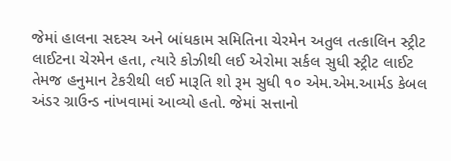જેમાં હાલના સદસ્ય અને બાંધકામ સમિતિના ચેરમેન અતુલ તત્કાલિન સ્ટ્રીટ લાઈટના ચેરમેન હતા, ત્યારે કોઝીથી લઈ એરોમા સર્કલ સુધી સ્ટ્રીટ લાઈટ તેમજ હનુમાન ટેકરીથી લઈ મારૂતિ શો રૂમ સુધી ૧૦ એમ.એમ.આર્મડ કેબલ અંડર ગ્રાઉન્ડ નાંખવામાં આવ્યો હતો. જેમાં સત્તાનો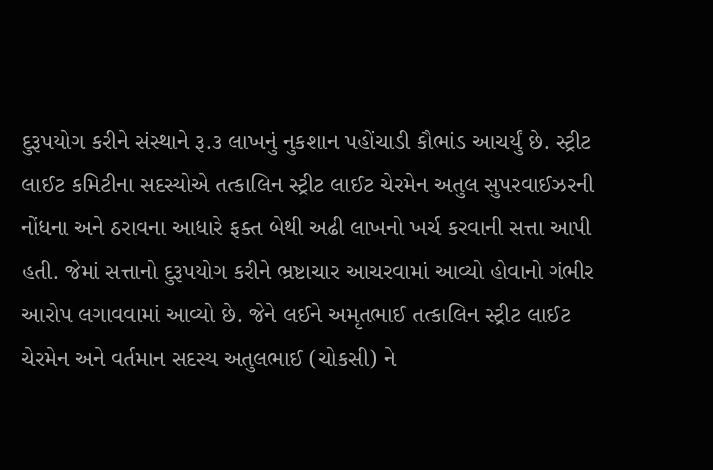દુરૂપયોગ કરીને સંસ્થાને રૂ.૩ લાખનું નુકશાન પહોંચાડી કૌભાંડ આચર્યું છે. સ્ટ્રીટ લાઈટ કમિટીના સદસ્યોએ તત્કાલિન સ્ટ્રીટ લાઈટ ચેરમેન અતુલ સુપરવાઈઝરની નોંધના અને ઠરાવના આધારે ફક્ત બેથી અઢી લાખનો ખર્ચ કરવાની સત્તા આપી હતી. જેમાં સત્તાનો દુરૂપયોગ કરીને ભ્રષ્ટાચાર આચરવામાં આવ્યો હોવાનો ગંભીર આરોપ લગાવવામાં આવ્યો છે. જેને લઈને અમૃતભાઈ તત્કાલિન સ્ટ્રીટ લાઈટ ચેરમેન અને વર્તમાન સદસ્ય અતુલભાઈ (ચોકસી) ને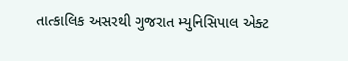તાત્કાલિક અસરથી ગુજરાત મ્યુનિસિપાલ એક્ટ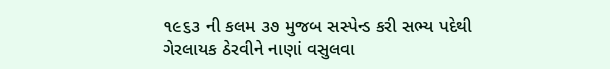૧૯૬૩ ની કલમ ૩૭ મુજબ સસ્પેન્ડ કરી સભ્ય પદેથી ગેરલાયક ઠેરવીને નાણાં વસુલવા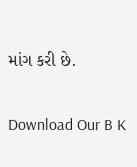માંગ કરી છે.

Download Our B K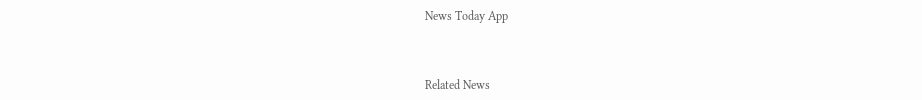News Today App



Related News